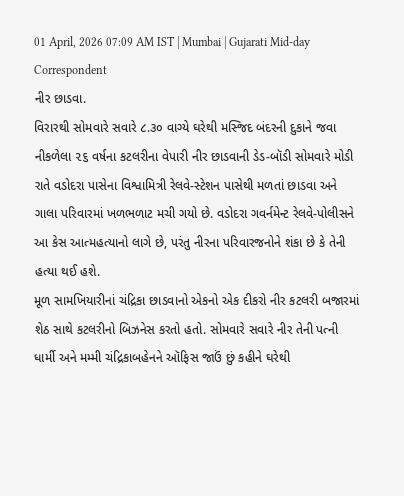01 April, 2026 07:09 AM IST | Mumbai | Gujarati Mid-day Correspondent
નીર છાડવા.
વિરારથી સોમવારે સવારે ૮.૩૦ વાગ્યે ઘરેથી મસ્જિદ બંદરની દુકાને જવા નીકળેલા ૨૬ વર્ષના કટલરીના વેપારી નીર છાડવાની ડેડ-બૉડી સોમવારે મોડી રાતે વડોદરા પાસેના વિશ્વામિત્રી રેલવે-સ્ટેશન પાસેથી મળતાં છાડવા અને ગાલા પરિવારમાં ખળભળાટ મચી ગયો છે. વડોદરા ગવર્નમેન્ટ રેલવે-પોલીસને આ કેસ આત્મહત્યાનો લાગે છે, પરંતુ નીરના પરિવારજનોને શંકા છે કે તેની હત્યા થઈ હશે.
મૂળ સામખિયારીનાં ચંદ્રિકા છાડવાનો એકનો એક દીકરો નીર કટલરી બજારમાં શેઠ સાથે કટલરીનો બિઝનેસ કરતો હતો. સોમવારે સવારે નીર તેની પત્ની ધાર્મી અને મમ્મી ચંદ્રિકાબહેનને ઑફિસ જાઉં છું કહીને ઘરેથી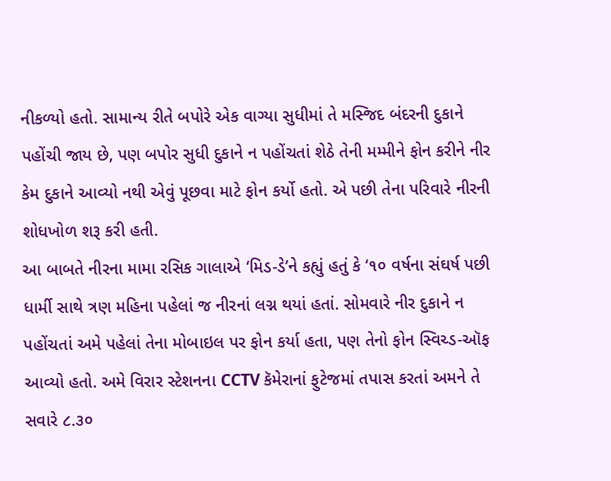નીકળ્યો હતો. સામાન્ય રીતે બપોરે એક વાગ્યા સુધીમાં તે મસ્જિદ બંદરની દુકાને પહોંચી જાય છે, પણ બપોર સુધી દુકાને ન પહોંચતાં શેઠે તેની મમ્મીને ફોન કરીને નીર કેમ દુકાને આવ્યો નથી એવું પૂછવા માટે ફોન કર્યો હતો. એ પછી તેના પરિવારે નીરની શોધખોળ શરૂ કરી હતી.
આ બાબતે નીરના મામા રસિક ગાલાએ ‘મિડ-ડે’ને કહ્યું હતું કે ‘૧૦ વર્ષના સંઘર્ષ પછી ધાર્મી સાથે ત્રણ મહિના પહેલાં જ નીરનાં લગ્ન થયાં હતાં. સોમવારે નીર દુકાને ન પહોંચતાં અમે પહેલાં તેના મોબાઇલ પર ફોન કર્યા હતા, પણ તેનો ફોન સ્વિચ્ડ-ઑફ આવ્યો હતો. અમે વિરાર સ્ટેશનના CCTV કૅમેરાનાં ફુટેજમાં તપાસ કરતાં અમને તે સવારે ૮.૩૦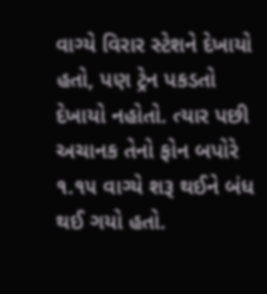વાગ્યે વિરાર સ્ટેશને દેખાયો હતો, પણ ટ્રેન પકડતો દેખાયો નહોતો. ત્યાર પછી અચાનક તેનો ફોન બપોરે ૧.૧૫ વાગ્યે શરૂ થઈને બંધ થઈ ગયો હતો.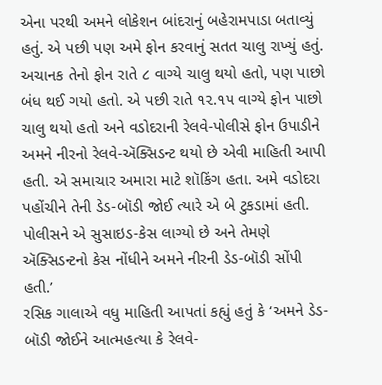એના પરથી અમને લોકેશન બાંદરાનું બહેરામપાડા બતાવ્યું હતું. એ પછી પણ અમે ફોન કરવાનું સતત ચાલુ રાખ્યું હતું. અચાનક તેનો ફોન રાતે ૮ વાગ્યે ચાલુ થયો હતો, પણ પાછો બંધ થઈ ગયો હતો. એ પછી રાતે ૧૨.૧૫ વાગ્યે ફોન પાછો ચાલુ થયો હતો અને વડોદરાની રેલવે-પોલીસે ફોન ઉપાડીને અમને નીરનો રેલવે-ઍક્સિડન્ટ થયો છે એવી માહિતી આપી હતી. એ સમાચાર અમારા માટે શૉકિંગ હતા. અમે વડોદરા પહોંચીને તેની ડેડ-બૉડી જોઈ ત્યારે એ બે ટુકડામાં હતી. પોલીસને એ સુસાઇડ-કેસ લાગ્યો છે અને તેમણે ઍક્સિડન્ટનો કેસ નોંધીને અમને નીરની ડેડ-બૉડી સોંપી હતી.’
રસિક ગાલાએ વધુ માહિતી આપતાં કહ્યું હતું કે ‘અમને ડેડ-બૉડી જોઈને આત્મહત્યા કે રેલવે-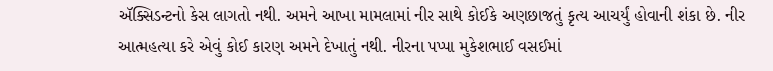ઍક્સિડન્ટનો કેસ લાગતો નથી. અમને આખા મામલામાં નીર સાથે કોઈકે અણછાજતું કૃત્ય આચર્યું હોવાની શંકા છે. નીર આત્મહત્યા કરે એવું કોઈ કારણ અમને દેખાતું નથી. નીરના પપ્પા મુકેશભાઈ વસઈમાં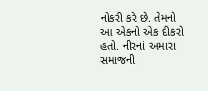નોકરી કરે છે. તેમનો આ એકનો એક દીકરો હતો. નીરનાં અમારા સમાજની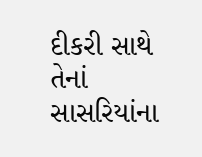દીકરી સાથે તેનાં સાસરિયાંના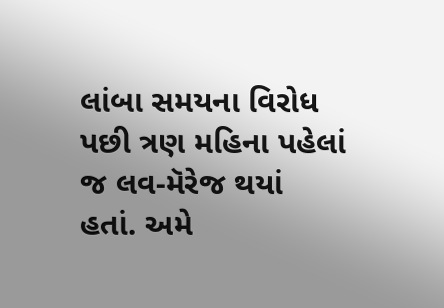લાંબા સમયના વિરોધ પછી ત્રણ મહિના પહેલાં જ લવ-મૅરેજ થયાં હતાં. અમે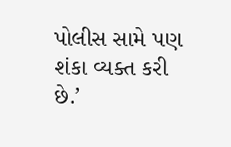પોલીસ સામે પણ શંકા વ્યક્ત કરી છે.’